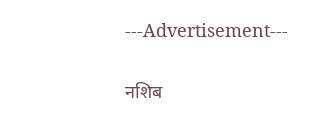---Advertisement---

नशिब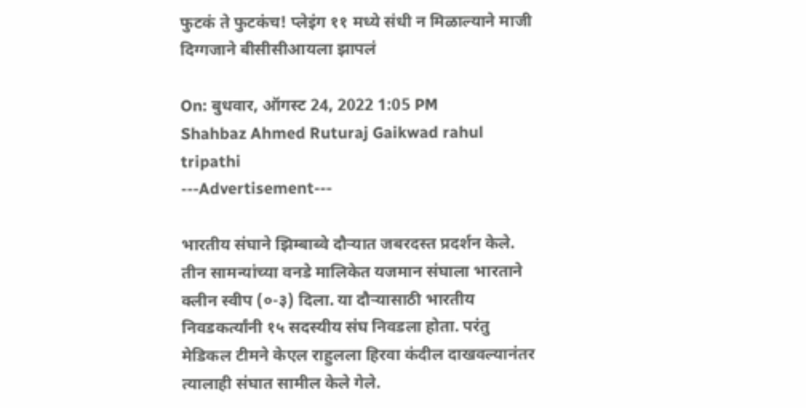फुटकं ते फुटकंच! प्लेइंग ११ मध्ये संधी न मिळाल्याने माजी दिग्गजाने बीसीसीआयला झापलं

On: बुधवार, ऑगस्ट 24, 2022 1:05 PM
Shahbaz Ahmed Ruturaj Gaikwad rahul tripathi
---Advertisement---

भारतीय संघाने झिम्बाब्वे दौऱ्यात जबरदस्त प्रदर्शन केले. तीन सामन्यांच्या वनडे मालिकेत यजमान संघाला भारताने क्लीन स्वीप (०-३) दिला. या दौऱ्यासाठी भारतीय निवडकर्त्यांनी १५ सदस्यीय संघ निवडला होता. परंतु मेडिकल टीमने केएल राहुलला हिरवा कंदील दाखवल्यानंतर त्यालाही संघात सामील केले गेले.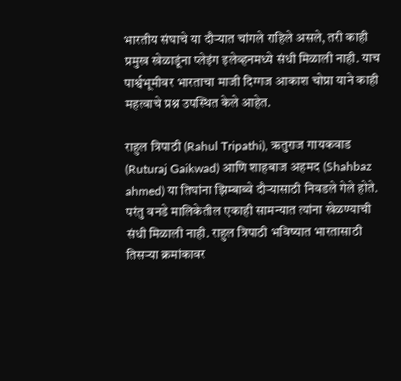भारतीय संघाचे या दौऱ्यात चांगले राहिले असले, तरी काही प्रमुख खेळाडूंना प्लेइंग इलेव्हनमध्ये संधी मिळाली नाही. याच पार्श्वभूमीवर भारताचा माजी दिग्गज आकाश चोप्रा याने काही महत्वाचे प्रश्न उपस्थित केले आहेत.

राहुल त्रिपाठी (Rahul Tripathi), ऋतुराज गायकवाड (Ruturaj Gaikwad) आणि शाहबाज अहमद (Shahbaz ahmed) या तिघांना झिम्बाब्वे दौऱ्यासाठी निवडले गेले होते. परंतु वनडे मालिकेतील एकाही सामन्यात त्यांना खेळण्याची संधी मिळाली नाही. राहुल त्रिपाठी भविष्यात भारतासाठी तिसऱ्या क्रमांकावर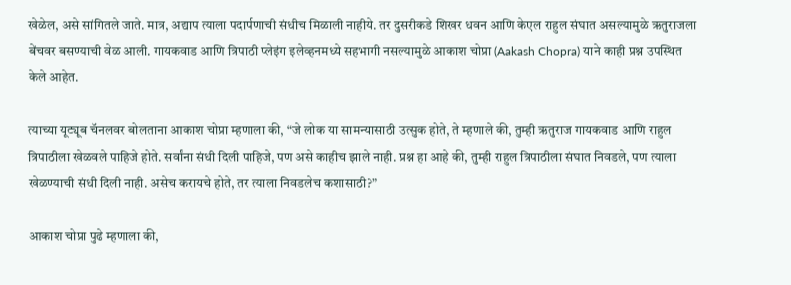खेळेल, असे सांगितले जाते. मात्र, अद्याप त्याला पदार्पणाची संधीच मिळाली नाहीये. तर दुसरीकडे शिखर धवन आणि केएल राहुल संघात असल्यामुळे ऋतुराजला बेंचवर बसण्याची वेळ आली. गायकवाड आणि त्रिपाठी प्लेइंग इलेव्हनमध्ये सहभागी नसल्यामुळे आकाश चोप्रा (Aakash Chopra) याने काही प्रश्न उपस्थित केले आहेत.

त्याच्या यूट्यूब चॅनलवर बोलताना आकाश चोप्रा म्हणाला की, “जे लोक या सामन्यासाठी उत्सुक होते, ते म्हणाले की, तुम्ही ऋतुराज गायकवाड आणि राहुल त्रिपाठीला खेळवले पाहिजे होते. सर्वांना संधी दिली पाहिजे, पण असे काहीच झाले नाही. प्रश्न हा आहे की, तुम्ही राहुल त्रिपाठीला संघात निवडले, पण त्याला खेळण्याची संधी दिली नाही. असेच करायचे होते, तर त्याला निवडलेच कशासाठी?”

आकाश चोप्रा पुढे म्हणाला की,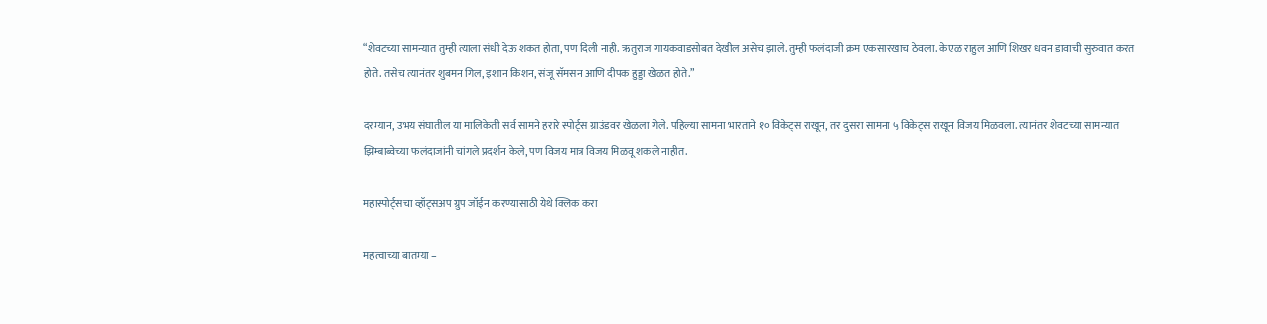“शेवटच्या सामन्यात तुम्ही त्याला संधी देऊ शकत होता, पण दिली नाही. ऋतुराज गायकवाडसोबत देखील असेच झाले. तुम्ही फलंदाजी क्रम एकसारखाच ठेवला. केएळ राहुल आणि शिखर धवन डावाची सुरुवात करत होते. तसेच त्यानंतर शुबमन गिल, इशान किशन, संजू सॅमसन आणि दीपक हुड्डा खेळत होते.”

दरम्यान, उभय संघातील या मालिकेती सर्व सामने हरारे स्पोर्ट्स ग्राउंडवर खेळला गेले. पहिल्या सामना भारताने १० विकेट्स राखून, तर दुसरा सामना ५ विकेट्स राखून विजय मिळवला. त्यानंतर शेवटच्या सामन्यात झिम्बाब्वेच्या फलंदाजांनी चांगले प्रदर्शन केले, पण विजय मात्र विजय मिळवू शकले नाहीत.

महास्पोर्ट्सचा व्हॉट्सअप ग्रुप जॉईन करण्यासाठी येथे क्लिक करा

महत्वाच्या बातम्या –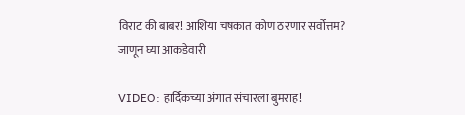विराट की बाबर! आशिया चषकात कोण ठरणार सर्वोत्तम? जाणून घ्या आकडेवारी

VIDEO: हार्दिकच्या अंगात संचारला बुमराह!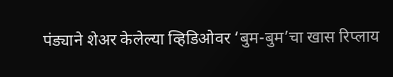पंड्याने शेअर केलेल्या व्हिडिओवर ‘बुम-बुम’चा खास रिप्लाय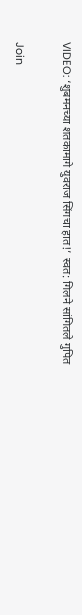VIDEO: ‘शुबमनच्या शतकामागे युवराज सिंगचा हात!’ स्वत: गिलने सांगितले गुपित

Join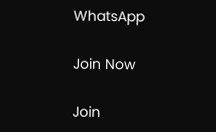WhatsApp

Join Now

Join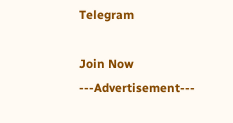Telegram

Join Now
---Advertisement---